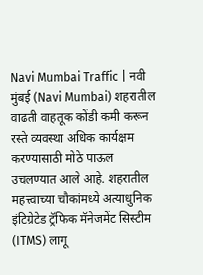Navi Mumbai Traffic | नवी मुंबई (Navi Mumbai) शहरातील वाढती वाहतूक कोंडी कमी करून रस्ते व्यवस्था अधिक कार्यक्षम करण्यासाठी मोठे पाऊल उचलण्यात आले आहे. शहरातील महत्त्वाच्या चौकांमध्ये अत्याधुनिक इंटिग्रेटेड ट्रॅफिक मॅनेजमेंट सिस्टीम (ITMS) लागू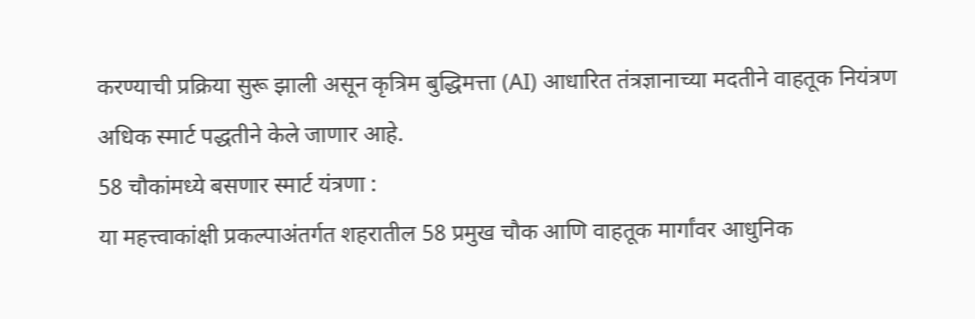करण्याची प्रक्रिया सुरू झाली असून कृत्रिम बुद्धिमत्ता (AI) आधारित तंत्रज्ञानाच्या मदतीने वाहतूक नियंत्रण अधिक स्मार्ट पद्धतीने केले जाणार आहे.
58 चौकांमध्ये बसणार स्मार्ट यंत्रणा :
या महत्त्वाकांक्षी प्रकल्पाअंतर्गत शहरातील 58 प्रमुख चौक आणि वाहतूक मार्गांवर आधुनिक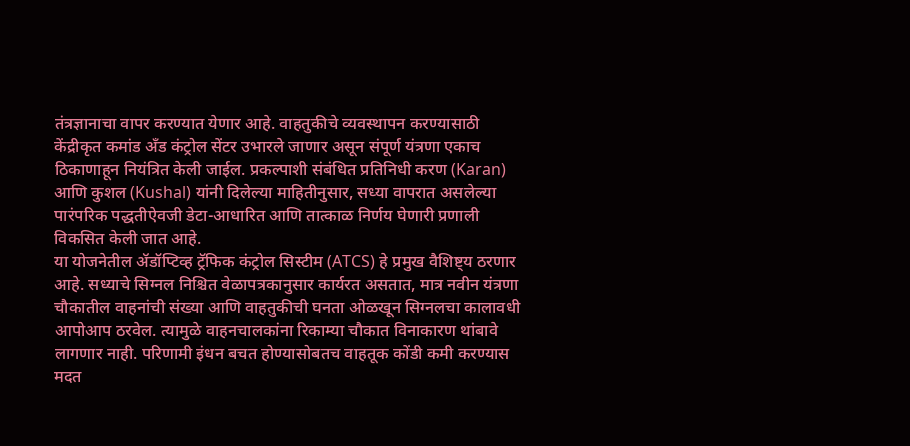तंत्रज्ञानाचा वापर करण्यात येणार आहे. वाहतुकीचे व्यवस्थापन करण्यासाठी केंद्रीकृत कमांड अँड कंट्रोल सेंटर उभारले जाणार असून संपूर्ण यंत्रणा एकाच ठिकाणाहून नियंत्रित केली जाईल. प्रकल्पाशी संबंधित प्रतिनिधी करण (Karan) आणि कुशल (Kushal) यांनी दिलेल्या माहितीनुसार, सध्या वापरात असलेल्या पारंपरिक पद्धतीऐवजी डेटा-आधारित आणि तात्काळ निर्णय घेणारी प्रणाली विकसित केली जात आहे.
या योजनेतील ॲडॉप्टिव्ह ट्रॅफिक कंट्रोल सिस्टीम (ATCS) हे प्रमुख वैशिष्ट्य ठरणार आहे. सध्याचे सिग्नल निश्चित वेळापत्रकानुसार कार्यरत असतात, मात्र नवीन यंत्रणा चौकातील वाहनांची संख्या आणि वाहतुकीची घनता ओळखून सिग्नलचा कालावधी आपोआप ठरवेल. त्यामुळे वाहनचालकांना रिकाम्या चौकात विनाकारण थांबावे लागणार नाही. परिणामी इंधन बचत होण्यासोबतच वाहतूक कोंडी कमी करण्यास मदत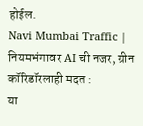होईल.
Navi Mumbai Traffic | नियमभंगावर AI ची नजर, ग्रीन कॉरिडॉरलाही मदत :
या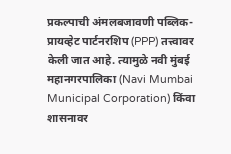प्रकल्पाची अंमलबजावणी पब्लिक-प्रायव्हेट पार्टनरशिप (PPP) तत्त्वावर केली जात आहे. त्यामुळे नवी मुंबई महानगरपालिका (Navi Mumbai Municipal Corporation) किंवा शासनावर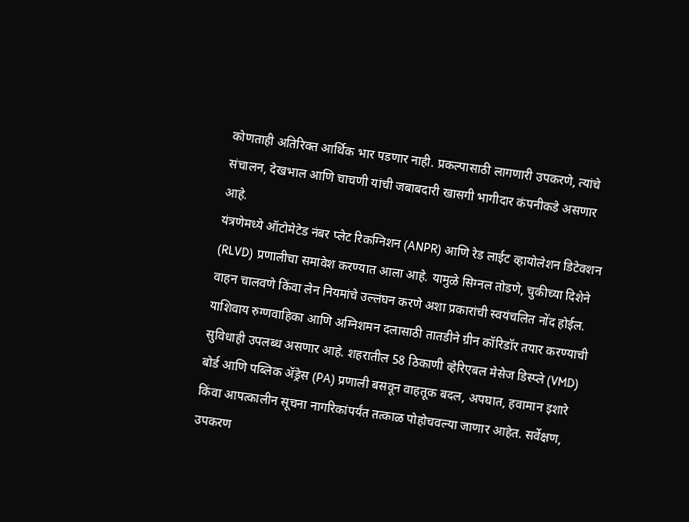कोणताही अतिरिक्त आर्थिक भार पडणार नाही. प्रकल्पासाठी लागणारी उपकरणे, त्यांचे संचालन, देखभाल आणि चाचणी यांची जबाबदारी खासगी भागीदार कंपनीकडे असणार आहे.
यंत्रणेमध्ये ऑटोमेटेड नंबर प्लेट रिकग्निशन (ANPR) आणि रेड लाईट व्हायोलेशन डिटेक्शन (RLVD) प्रणालीचा समावेश करण्यात आला आहे. यामुळे सिग्नल तोडणे, चुकीच्या दिशेने वाहन चालवणे किंवा लेन नियमांचे उल्लंघन करणे अशा प्रकारांची स्वयंचलित नोंद होईल.
याशिवाय रुग्णवाहिका आणि अग्निशमन दलासाठी तातडीने ग्रीन कॉरिडॉर तयार करण्याची सुविधाही उपलब्ध असणार आहे. शहरातील 58 ठिकाणी व्हेरिएबल मेसेज डिस्प्ले (VMD) बोर्ड आणि पब्लिक ॲड्रेस (PA) प्रणाली बसवून वाहतूक बदल, अपघात, हवामान इशारे किंवा आपत्कालीन सूचना नागरिकांपर्यंत तत्काळ पोहोचवल्या जाणार आहेत. सर्वेक्षण, उपकरण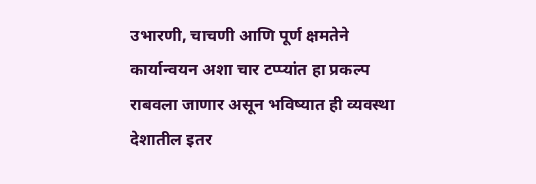उभारणी, चाचणी आणि पूर्ण क्षमतेने कार्यान्वयन अशा चार टप्प्यांत हा प्रकल्प राबवला जाणार असून भविष्यात ही व्यवस्था देशातील इतर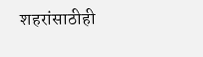शहरांसाठीही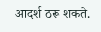आदर्श ठरू शकते.